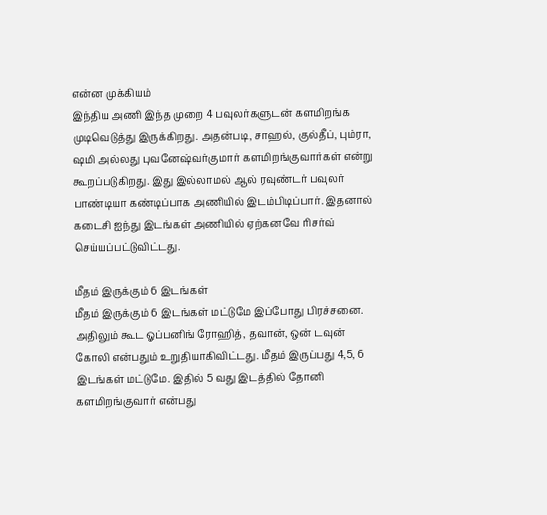என்ன முக்கியம்
இந்திய அணி இந்த முறை 4 பவுலர்களுடன் களமிறங்க முடிவெடுத்து இருக்கிறது. அதன்படி, சாஹல், குல்தீப், பும்ரா, ஷமி அல்லது புவனேஷ்வர்குமார் களமிறங்குவார்கள் என்று கூறப்படுகிறது. இது இல்லாமல் ஆல் ரவுண்டர் பவுலர் பாண்டியா கண்டிப்பாக அணியில் இடம்பிடிப்பார். இதனால் கடைசி ஐந்து இடங்கள் அணியில் ஏற்கனவே ரிசர்வ் செய்யப்பட்டுவிட்டது.

மீதம் இருக்கும் 6 இடங்கள்
மீதம் இருக்கும் 6 இடங்கள் மட்டுமே இப்போது பிரச்சனை. அதிலும் கூட ஓப்பனிங் ரோஹித், தவான், ஒன் டவுன் கோலி என்பதும் உறுதியாகிவிட்டது. மீதம் இருப்பது 4,5, 6 இடங்கள் மட்டுமே. இதில் 5 வது இடத்தில் தோனி களமிறங்குவார் என்பது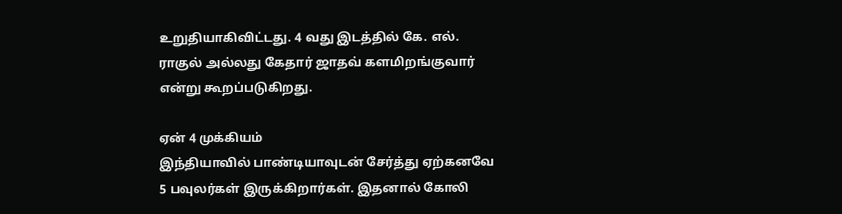உறுதியாகிவிட்டது. 4 வது இடத்தில் கே. எல். ராகுல் அல்லது கேதார் ஜாதவ் களமிறங்குவார் என்று கூறப்படுகிறது.

ஏன் 4 முக்கியம்
இந்தியாவில் பாண்டியாவுடன் சேர்த்து ஏற்கனவே 5 பவுலர்கள் இருக்கிறார்கள். இதனால் கோலி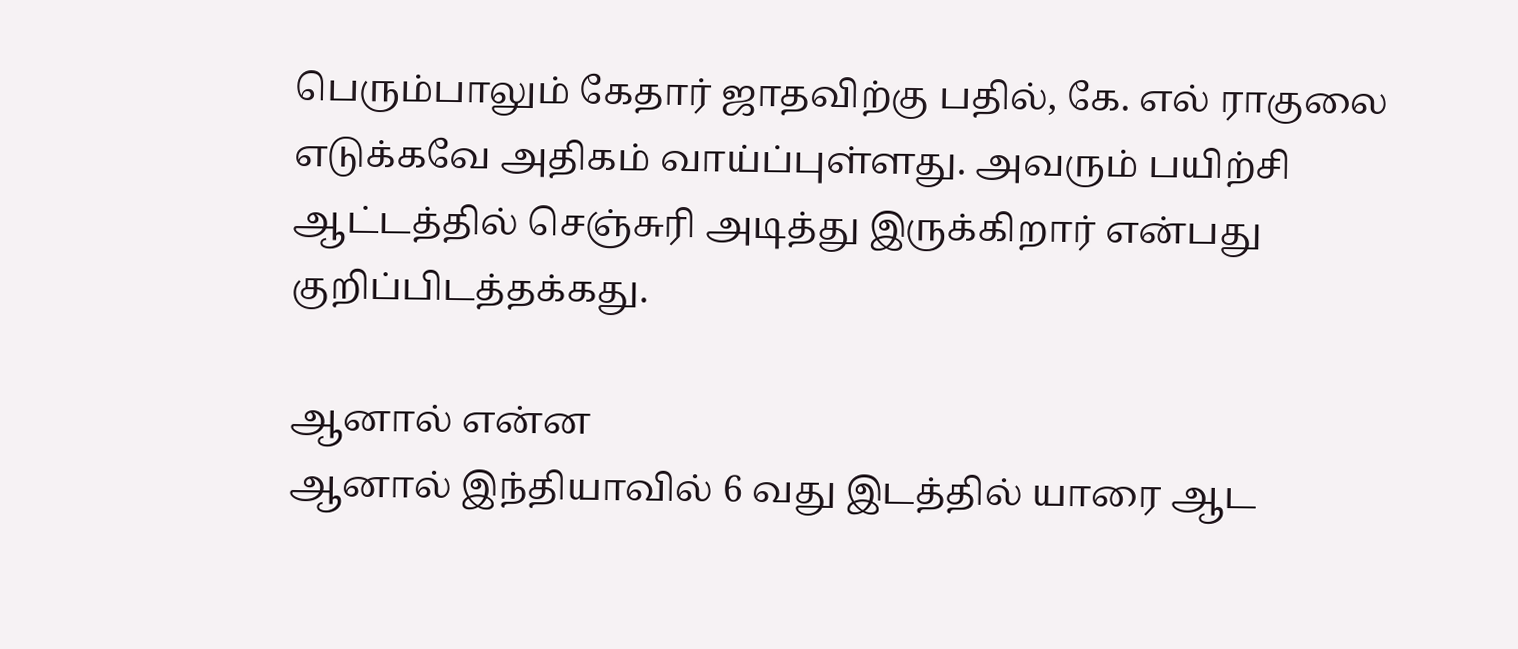பெரும்பாலும் கேதார் ஜாதவிற்கு பதில், கே. எல் ராகுலை எடுக்கவே அதிகம் வாய்ப்புள்ளது. அவரும் பயிற்சி ஆட்டத்தில் செஞ்சுரி அடித்து இருக்கிறார் என்பது குறிப்பிடத்தக்கது.

ஆனால் என்ன
ஆனால் இந்தியாவில் 6 வது இடத்தில் யாரை ஆட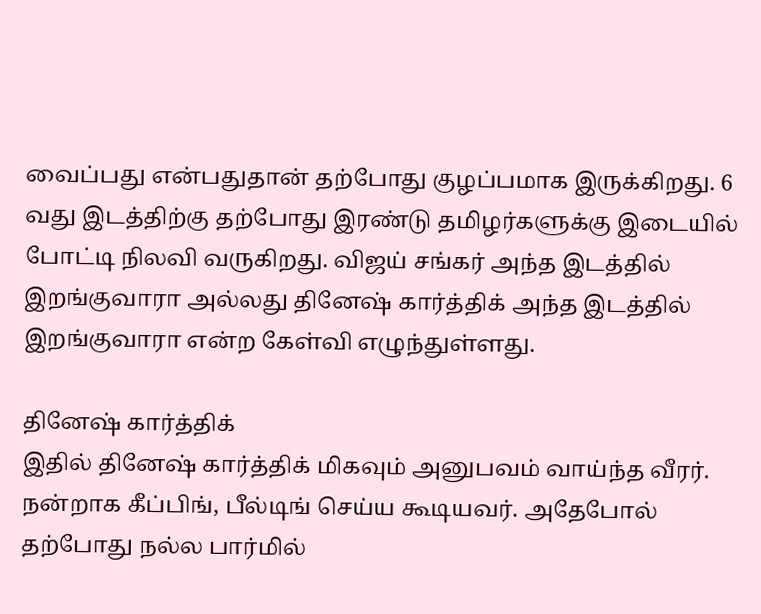வைப்பது என்பதுதான் தற்போது குழப்பமாக இருக்கிறது. 6 வது இடத்திற்கு தற்போது இரண்டு தமிழர்களுக்கு இடையில் போட்டி நிலவி வருகிறது. விஜய் சங்கர் அந்த இடத்தில் இறங்குவாரா அல்லது தினேஷ் கார்த்திக் அந்த இடத்தில் இறங்குவாரா என்ற கேள்வி எழுந்துள்ளது.

தினேஷ் கார்த்திக்
இதில் தினேஷ் கார்த்திக் மிகவும் அனுபவம் வாய்ந்த வீரர். நன்றாக கீப்பிங், பீல்டிங் செய்ய கூடியவர். அதேபோல் தற்போது நல்ல பார்மில்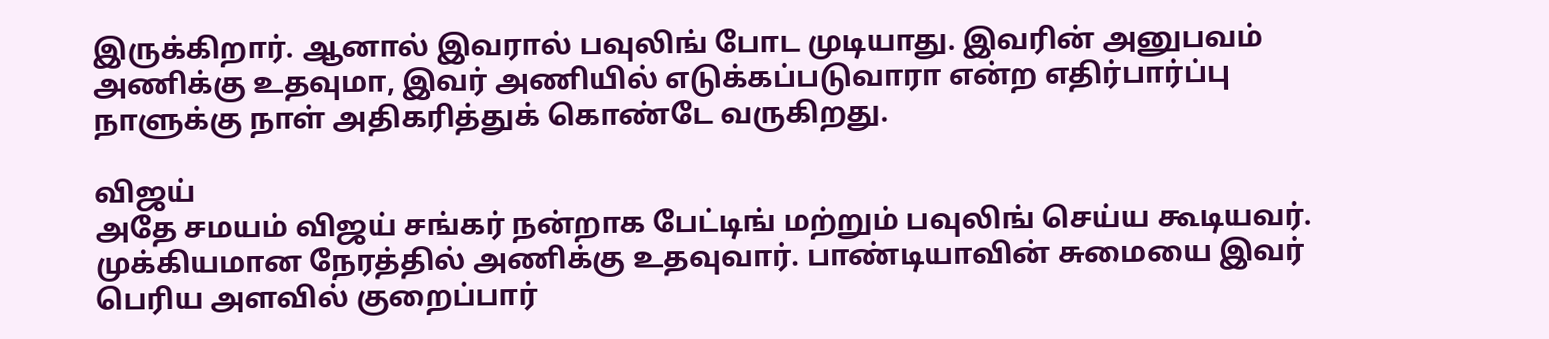இருக்கிறார். ஆனால் இவரால் பவுலிங் போட முடியாது. இவரின் அனுபவம் அணிக்கு உதவுமா, இவர் அணியில் எடுக்கப்படுவாரா என்ற எதிர்பார்ப்பு நாளுக்கு நாள் அதிகரித்துக் கொண்டே வருகிறது.

விஜய்
அதே சமயம் விஜய் சங்கர் நன்றாக பேட்டிங் மற்றும் பவுலிங் செய்ய கூடியவர். முக்கியமான நேரத்தில் அணிக்கு உதவுவார். பாண்டியாவின் சுமையை இவர் பெரிய அளவில் குறைப்பார்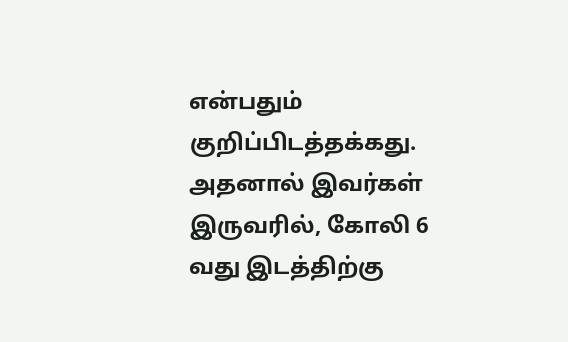என்பதும் குறிப்பிடத்தக்கது. அதனால் இவர்கள் இருவரில், கோலி 6 வது இடத்திற்கு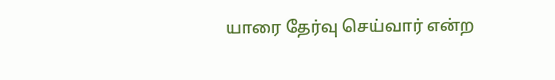யாரை தேர்வு செய்வார் என்ற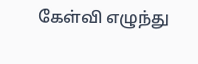கேள்வி எழுந்து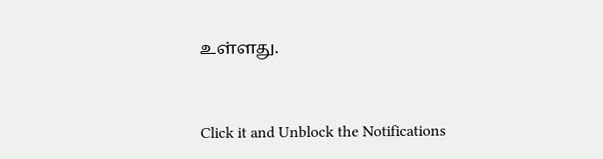உள்ளது.


Click it and Unblock the Notifications